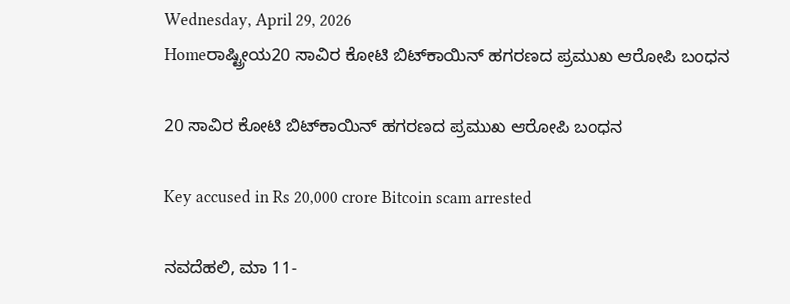Wednesday, April 29, 2026
Homeರಾಷ್ಟ್ರೀಯ20 ಸಾವಿರ ಕೋಟಿ ಬಿಟ್‌ಕಾಯಿನ್‌ ಹಗರಣದ ಪ್ರಮುಖ ಆರೋಪಿ ಬಂಧನ

20 ಸಾವಿರ ಕೋಟಿ ಬಿಟ್‌ಕಾಯಿನ್‌ ಹಗರಣದ ಪ್ರಮುಖ ಆರೋಪಿ ಬಂಧನ

Key accused in Rs 20,000 crore Bitcoin scam arrested

ನವದೆಹಲಿ, ಮಾ 11-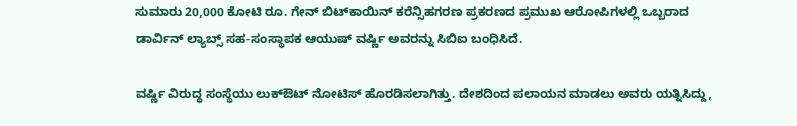ಸುಮಾರು 20,000 ಕೋಟಿ ರೂ. ಗೇನ್‌ ಬಿಟ್‌ಕಾಯಿನ್‌‍ ಕರೆನ್ಸಿಹಗರಣ ಪ್ರಕರಣದ ಪ್ರಮುಖ ಆರೋಪಿಗಳಲ್ಲಿ ಒಬ್ಬರಾದ ಡಾರ್ವಿನ್‌ ಲ್ಯಾಬ್ಸ್ ಸಹ-ಸಂಸ್ಥಾಪಕ ಆಯುಷ್‌ ವರ್ಷ್ಣಿ ಅವರನ್ನು ಸಿಬಿಐ ಬಂಧಿಸಿದೆ.

ವರ್ಷ್ಣಿ ವಿರುದ್ಧ ಸಂಸ್ಥೆಯು ಲುಕ್‌ಔಟ್‌ ನೋಟಿಸ್‌‍ ಹೊರಡಿಸಲಾಗಿತ್ತು. ದೇಶದಿಂದ ಪಲಾಯನ ಮಾಡಲು ಅವರು ಯತ್ನಿಸಿದ್ದು,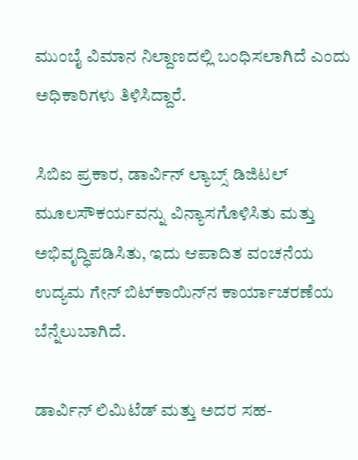ಮುಂಬೈ ವಿಮಾನ ನಿಲ್ದಾಣದಲ್ಲಿ ಬಂಧಿಸಲಾಗಿದೆ ಎಂದು ಅಧಿಕಾರಿಗಳು ತಿಳಿಸಿದ್ದಾರೆ.

ಸಿಬಿಐ ಪ್ರಕಾರ, ಡಾರ್ವಿನ್‌ ಲ್ಯಾಬ್ಸ್ ಡಿಜಿಟಲ್‌ ಮೂಲಸೌಕರ್ಯವನ್ನು ವಿನ್ಯಾಸಗೊಳಿಸಿತು ಮತ್ತು ಅಭಿವೃದ್ಧಿಪಡಿಸಿತು, ಇದು ಆಪಾದಿತ ವಂಚನೆಯ ಉದ್ಯಮ ಗೇನ್‌ ಬಿಟ್‌ಕಾಯಿನ್‌ನ ಕಾರ್ಯಾಚರಣೆಯ ಬೆನ್ನೆಲುಬಾಗಿದೆ.

ಡಾರ್ವಿನ್‌ ಲಿಮಿಟೆಡ್‌ ಮತ್ತು ಅದರ ಸಹ-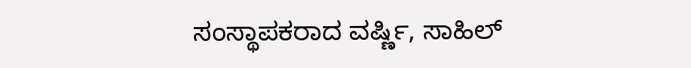ಸಂಸ್ಥಾಪಕರಾದ ವರ್ಷ್ಣಿ, ಸಾಹಿಲ್‌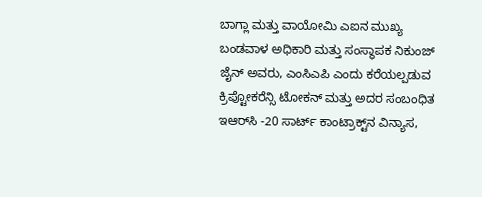ಬಾಗ್ಲಾ ಮತ್ತು ವಾಯೋಮಿ ಎಐನ ಮುಖ್ಯ ಬಂಡವಾಳ ಅಧಿಕಾರಿ ಮತ್ತು ಸಂಸ್ಥಾಪಕ ನಿಕುಂಜ್‌ ಜೈನ್‌ ಅವರು, ಎಂಸಿಎಪಿ ಎಂದು ಕರೆಯಲ್ಪಡುವ ಕ್ರಿಪ್ಟೋಕರೆನ್ಸಿ ಟೋಕನ್‌ ಮತ್ತು ಅದರ ಸಂಬಂಧಿತ ಇಆರ್‌ಸಿ -20 ಸಾರ್ಟ್‌ ಕಾಂಟ್ರಾಕ್ಟ್‌ನ ವಿನ್ಯಾಸ,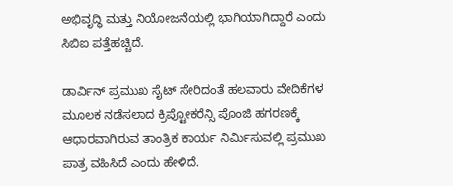ಅಭಿವೃದ್ಧಿ ಮತ್ತು ನಿಯೋಜನೆಯಲ್ಲಿ ಭಾಗಿಯಾಗಿದ್ದಾರೆ ಎಂದು ಸಿಬಿಐ ಪತ್ತೆಹಚ್ಚಿದೆ.

ಡಾರ್ವಿನ್‌ ಪ್ರಮುಖ ಸೈಟ್‌ ಸೇರಿದಂತೆ ಹಲವಾರು ವೇದಿಕೆಗಳ ಮೂಲಕ ನಡೆಸಲಾದ ಕ್ರಿಪ್ಟೋಕರೆನ್ಸಿ ಪೊಂಜಿ ಹಗರಣಕ್ಕೆ ಆಧಾರವಾಗಿರುವ ತಾಂತ್ರಿಕ ಕಾರ್ಯ ನಿರ್ಮಿಸುವಲ್ಲಿ ಪ್ರಮುಖ ಪಾತ್ರ ವಹಿಸಿದೆ ಎಂದು ಹೇಳಿದೆ.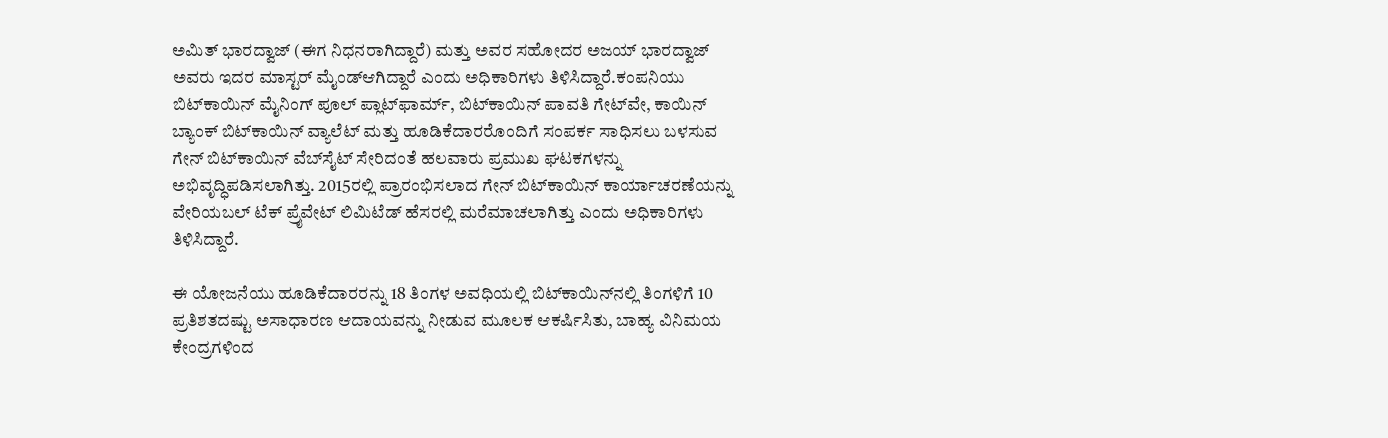ಅಮಿತ್‌ ಭಾರದ್ವಾಜ್‌ (ಈಗ ನಿಧನರಾಗಿದ್ದಾರೆ) ಮತ್ತು ಅವರ ಸಹೋದರ ಅಜಯ್‌ ಭಾರದ್ವಾಜ್‌ ಅವರು ಇದರ ಮಾಸ್ಟರ್‌ ಮೈಂಡ್‌ಆಗಿದ್ದಾರೆ ಎಂದು ಅಧಿಕಾರಿಗಳು ತಿಳಿಸಿದ್ದಾರೆ.ಕಂಪನಿಯು ಬಿಟ್‌ಕಾಯಿನ್‌‍ ಮೈನಿಂಗ್‌ ಪೂಲ್‌ ಪ್ಲಾಟ್‌ಫಾರ್ಮ್‌, ಬಿಟ್‌ಕಾಯಿನ್‌‍ ಪಾವತಿ ಗೇಟ್‌ವೇ, ಕಾಯಿನ್‌ ಬ್ಯಾಂಕ್‌ ಬಿಟ್‌ಕಾಯಿನ್‌‍ ವ್ಯಾಲೆಟ್‌ ಮತ್ತು ಹೂಡಿಕೆದಾರರೊಂದಿಗೆ ಸಂಪರ್ಕ ಸಾಧಿಸಲು ಬಳಸುವ ಗೇನ್‌ ಬಿಟ್‌ಕಾಯಿನ್‌‍ ವೆಬ್‌ಸೈಟ್‌‍ ಸೇರಿದಂತೆ ಹಲವಾರು ಪ್ರಮುಖ ಘಟಕಗಳನ್ನು ಅಭಿವೃದ್ಧಿಪಡಿಸಲಾಗಿತ್ತು. 2015ರಲ್ಲಿ ಪ್ರಾರಂಭಿಸಲಾದ ಗೇನ್‌ ಬಿಟ್‌ಕಾಯಿನ್‌‍ ಕಾರ್ಯಾಚರಣೆಯನ್ನು ವೇರಿಯಬಲ್‌ ಟೆಕ್‌‍ ಪ್ರೈವೇಟ್‌ ಲಿಮಿಟೆಡ್‌ ಹೆಸರಲ್ಲಿ ಮರೆಮಾಚಲಾಗಿತ್ತು ಎಂದು ಅಧಿಕಾರಿಗಳು ತಿಳಿಸಿದ್ದಾರೆ.

ಈ ಯೋಜನೆಯು ಹೂಡಿಕೆದಾರರನ್ನು 18 ತಿಂಗಳ ಅವಧಿಯಲ್ಲಿ ಬಿಟ್‌ಕಾಯಿನ್‌ನಲ್ಲಿ ತಿಂಗಳಿಗೆ 10 ಪ್ರತಿಶತದಷ್ಟು ಅಸಾಧಾರಣ ಆದಾಯವನ್ನು ನೀಡುವ ಮೂಲಕ ಆಕರ್ಷಿಸಿತು, ಬಾಹ್ಯ ವಿನಿಮಯ ಕೇಂದ್ರಗಳಿಂದ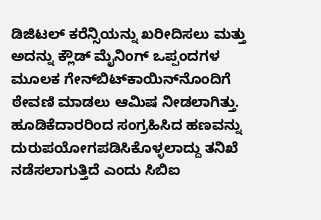ಡಿಜಿಟಲ್‌ ಕರೆನ್ಸಿಯನ್ನು ಖರೀದಿಸಲು ಮತ್ತು ಅದನ್ನು ಕ್ಲೌಡ್‌ ಮೈನಿಂಗ್‌‍ ಒಪ್ಪಂದಗಳ ಮೂಲಕ ಗೇನ್‌ಬಿಟ್‌ಕಾಯಿನ್‌ನೊಂದಿಗೆ ಠೇವಣಿ ಮಾಡಲು ಆಮಿಷ ನೀಡಲಾಗಿತ್ತು. ಹೂಡಿಕೆದಾರರಿಂದ ಸಂಗ್ರಹಿಸಿದ ಹಣವನ್ನು ದುರುಪಯೋಗಪಡಿಸಿಕೊಳ್ಳಲಾದ್ದು ತನಿಖೆ ನಡೆಸಲಾಗುತ್ತಿದೆ ಎಂದು ಸಿಬಿಐ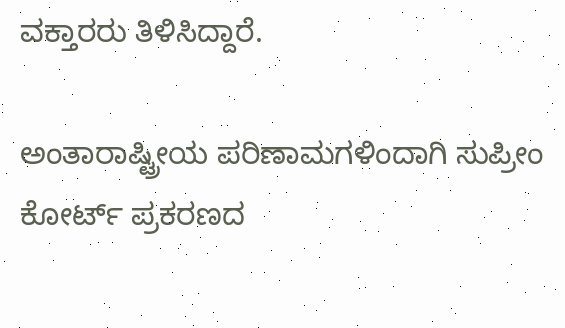ವಕ್ತಾರರು ತಿಳಿಸಿದ್ದಾರೆ.

ಅಂತಾರಾಷ್ಟ್ರೀಯ ಪರಿಣಾಮಗಳಿಂದಾಗಿ ಸುಪ್ರೀಂ ಕೋರ್ಟ್‌ ಪ್ರಕರಣದ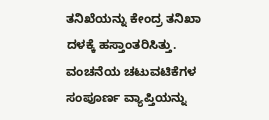ತನಿಖೆಯನ್ನು ಕೇಂದ್ರ ತನಿಖಾ ದಳಕ್ಕೆ ಹಸ್ತಾಂತರಿಸಿತ್ತು. ವಂಚನೆಯ ಚಟುವಟಿಕೆಗಳ ಸಂಪೂರ್ಣ ವ್ಯಾಪ್ತಿಯನ್ನು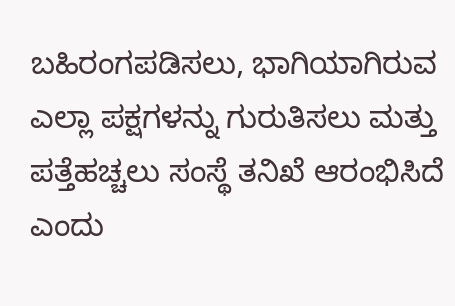ಬಹಿರಂಗಪಡಿಸಲು, ಭಾಗಿಯಾಗಿರುವ ಎಲ್ಲಾ ಪಕ್ಷಗಳನ್ನು ಗುರುತಿಸಲು ಮತ್ತು ಪತ್ತೆಹಚ್ಚಲು ಸಂಸ್ಥೆ ತನಿಖೆ ಆರಂಭಿಸಿದೆ ಎಂದು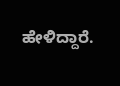ಹೇಳಿದ್ದಾರೆ.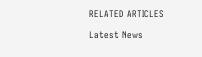RELATED ARTICLES

Latest News